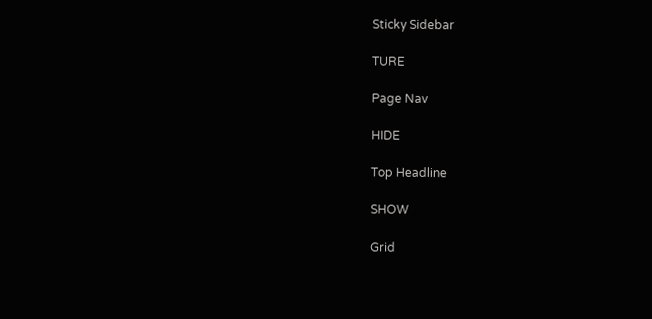Sticky Sidebar

TURE

Page Nav

HIDE

Top Headline

SHOW

Grid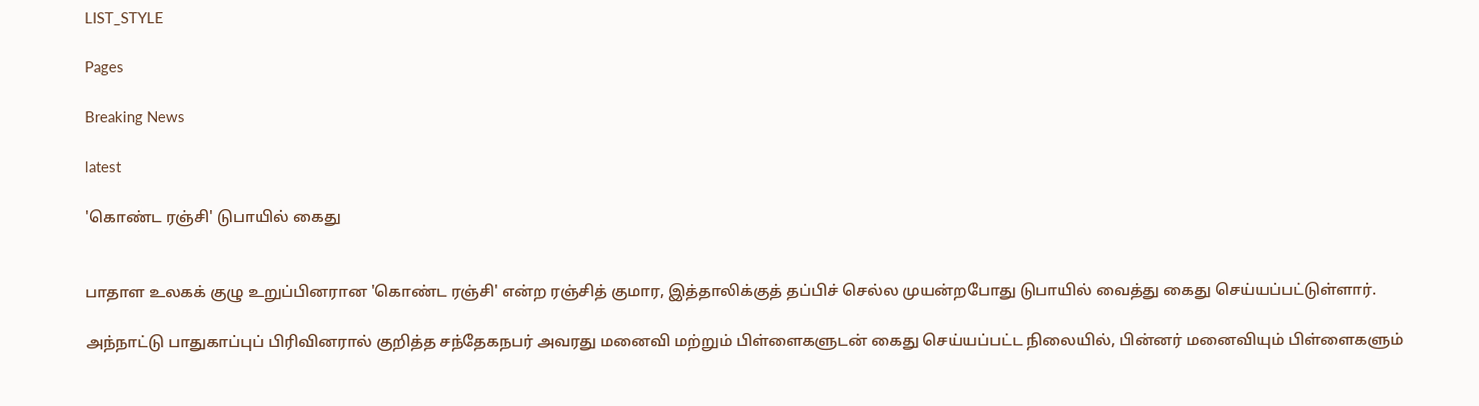LIST_STYLE

Pages

Breaking News

latest

'கொண்ட ரஞ்சி' டுபாயில் கைது


பாதாள உலகக் குழு உறுப்பினரான 'கொண்ட ரஞ்சி' என்ற ரஞ்சித் குமார, இத்தாலிக்குத் தப்பிச் செல்ல முயன்றபோது டுபாயில் வைத்து கைது செய்யப்பட்டுள்ளார்.

அந்நாட்டு பாதுகாப்புப் பிரிவினரால் குறித்த சந்தேகநபர் அவரது மனைவி மற்றும் பிள்ளைகளுடன் கைது செய்யப்பட்ட நிலையில், பின்னர் மனைவியும் பிள்ளைகளும்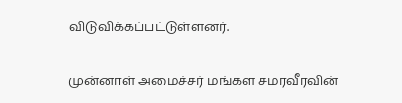விடுவிக்கப்பட்டுள்ளனர்.

முன்னாள் அமைச்சர் மங்கள சமரவீரவின்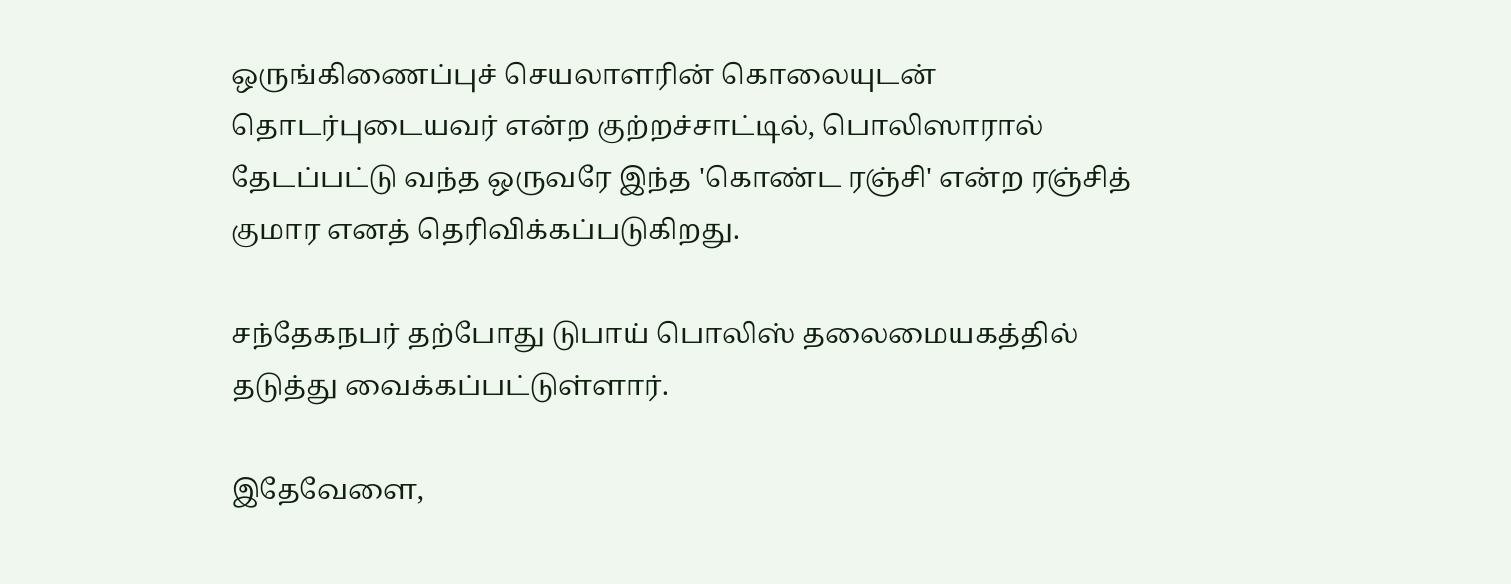ஒருங்கிணைப்புச் செயலாளரின் கொலையுடன் தொடர்புடையவர் என்ற குற்றச்சாட்டில், பொலிஸாரால் தேடப்பட்டு வந்த ஒருவரே இந்த 'கொண்ட ரஞ்சி' என்ற ரஞ்சித் குமார எனத் தெரிவிக்கப்படுகிறது.

சந்தேகநபர் தற்போது டுபாய் பொலிஸ் தலைமையகத்தில் தடுத்து வைக்கப்பட்டுள்ளார்.

இதேவேளை,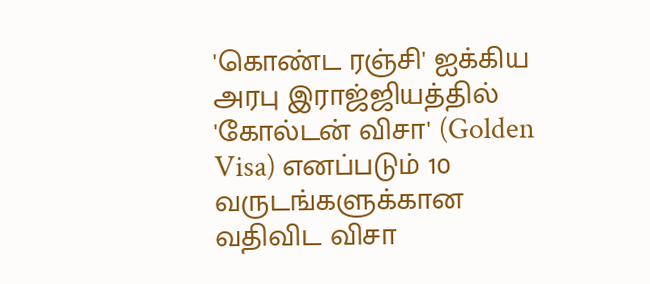'கொண்ட ரஞ்சி' ஐக்கிய அரபு இராஜ்ஜியத்தில் 'கோல்டன் விசா' (Golden Visa) எனப்படும் 10 வருடங்களுக்கான வதிவிட விசா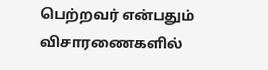பெற்றவர் என்பதும் விசாரணைகளில்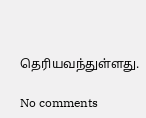தெரியவந்துள்ளது.

No comments